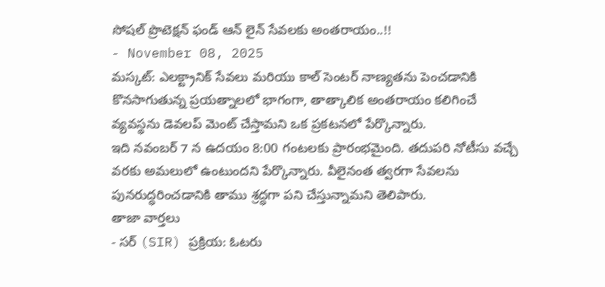సోషల్ ప్రొటెక్షన్ ఫండ్ ఆన్ లైన్ సేవలకు అంతరాయం..!!
- November 08, 2025
మస్కట్: ఎలక్ట్రానిక్ సేవలు మరియు కాల్ సెంటర్ నాణ్యతను పెంచడానికి కొనసాగుతున్న ప్రయత్నాలలో భాగంగా, తాత్కాలిక అంతరాయం కలిగించే వ్యవస్థను డెవలప్ మెంట్ చేస్తామని ఒక ప్రకటనలో పేర్కొన్నారు.
ఇది నవంబర్ 7 న ఉదయం 8:00 గంటలకు ప్రారంభమైంది. తదుపరి నోటీసు వచ్చే వరకు అమలులో ఉంటుందని పేర్కొన్నారు. వీలైనంత త్వరగా సేవలను పునరుద్ధరించడానికి తాము శ్రద్ధగా పని చేస్తున్నామని తెలిపారు.
తాజా వార్తలు
- సర్ (SIR) ప్రక్రియ: ఓటరు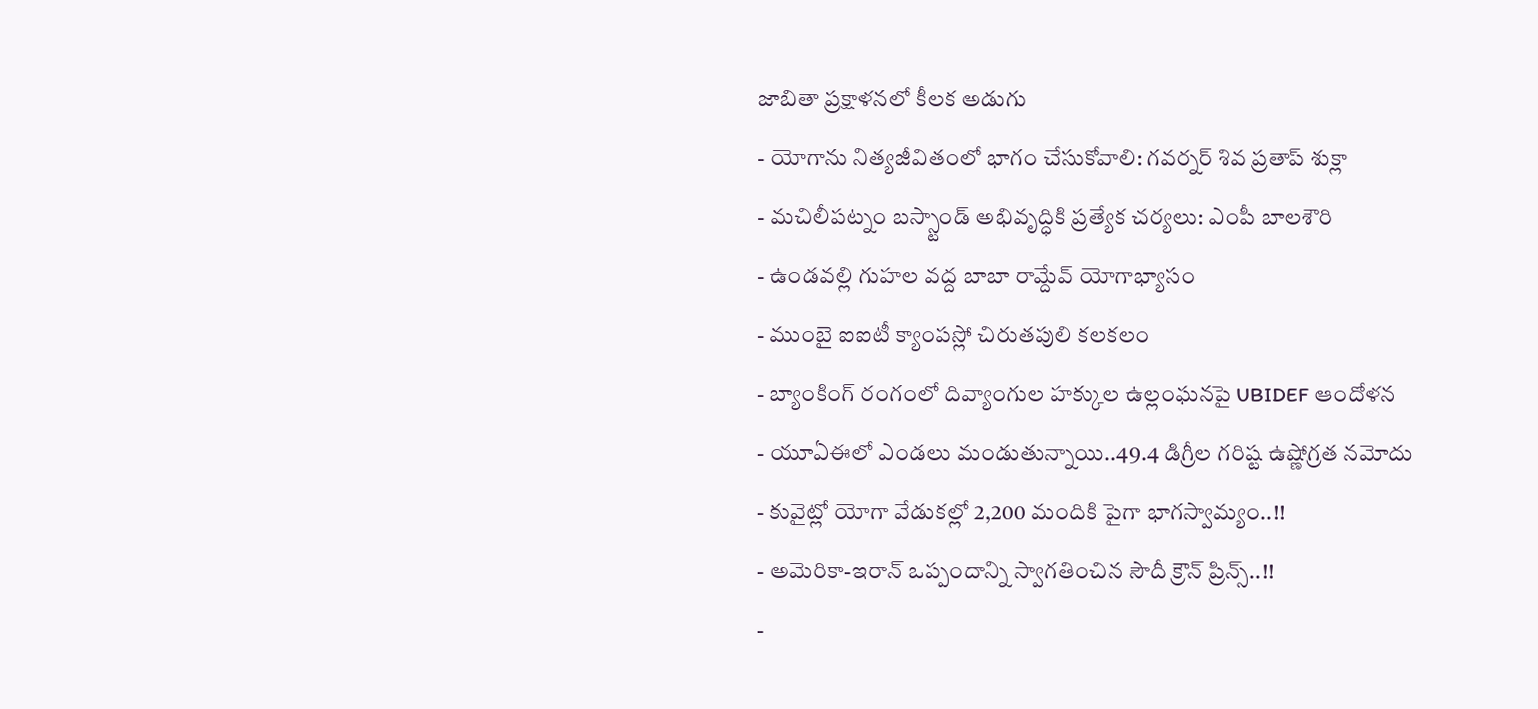జాబితా ప్రక్షాళనలో కీలక అడుగు
- యోగాను నిత్యజీవితంలో భాగం చేసుకోవాలి: గవర్నర్ శివ ప్రతాప్ శుక్లా
- మచిలీపట్నం బస్స్టాండ్ అభివృద్ధికి ప్రత్యేక చర్యలు: ఎంపీ బాలశౌరి
- ఉండవల్లి గుహల వద్ద బాబా రామ్దేవ్ యోగాభ్యాసం
- ముంబై ఐఐటీ క్యాంపస్లో చిరుతపులి కలకలం
- బ్యాంకింగ్ రంగంలో దివ్యాంగుల హక్కుల ఉల్లంఘనపై UBIDEF ఆందోళన
- యూఏఈలో ఎండలు మండుతున్నాయి..49.4 డిగ్రీల గరిష్ట ఉష్ణోగ్రత నమోదు
- కువైట్లో యోగా వేడుకల్లో 2,200 మందికి పైగా భాగస్వామ్యం..!!
- అమెరికా-ఇరాన్ ఒప్పందాన్ని స్వాగతించిన సౌదీ క్రౌన్ ప్రిన్స్..!!
-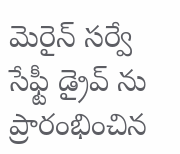మెరైన్ సర్వే సేఫ్టీ డ్రైవ్ ను ప్రారంభించిన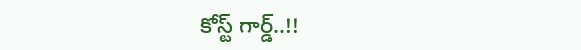కోస్ట్ గార్డ్..!!